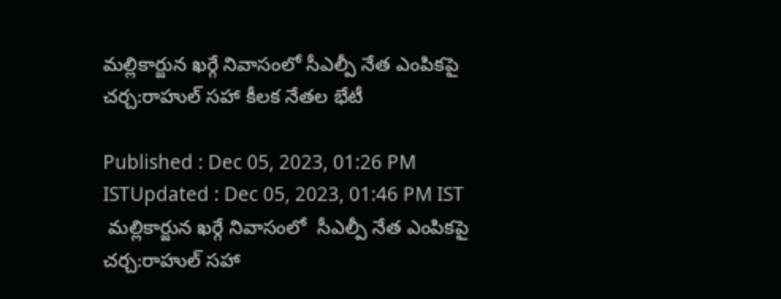మల్లికార్జున ఖర్గే నివాసంలో సీఎల్పీ నేత ఎంపికపై చర్చ:రాహుల్ సహా కీలక నేతల భేటీ

Published : Dec 05, 2023, 01:26 PM ISTUpdated : Dec 05, 2023, 01:46 PM IST
 మల్లికార్జున ఖర్గే నివాసంలో  సీఎల్పీ నేత ఎంపికపై చర్చ:రాహుల్ సహా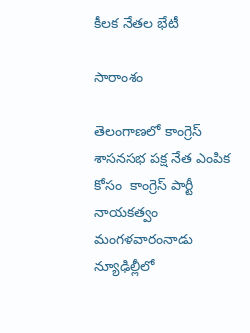కీలక నేతల భేటీ

సారాంశం

తెలంగాణలో కాంగ్రెస్ శాసనసభ పక్ష నేత ఎంపిక కోసం  కాంగ్రెస్ పార్టీ  నాయకత్వం మంగళవారంనాడు  న్యూఢిల్లీలో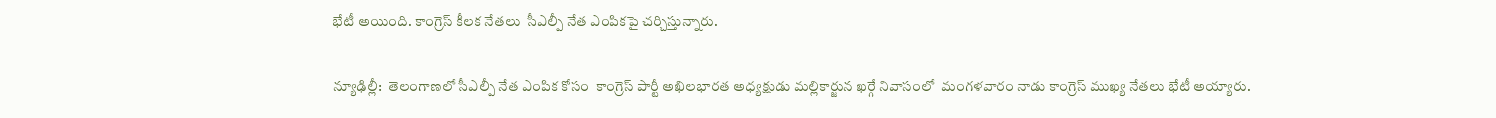భేటీ అయింది. కాంగ్రెస్ కీలక నేతలు  సీఎల్పీ నేత ఎంపికపై చర్చిస్తున్నారు.

న్యూఢిల్లీ:  తెలంగాణలో సీఎల్పీ నేత ఎంపిక కోసం  కాంగ్రెస్ పార్టీ అఖిలభారత అధ్యక్షుడు మల్లికార్జున ఖర్గే నివాసంలో  మంగళవారం నాడు కాంగ్రెస్ ముఖ్య నేతలు భేటీ అయ్యారు.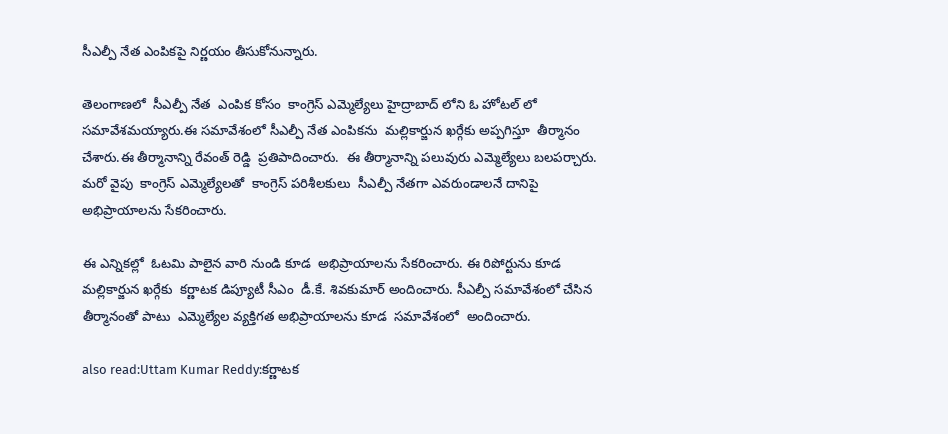సీఎల్పీ నేత ఎంపికపై నిర్ణయం తీసుకోనున్నారు.

తెలంగాణలో  సీఎల్పీ నేత  ఎంపిక కోసం  కాంగ్రెస్ ఎమ్మెల్యేలు హైద్రాబాద్ లోని ఓ హోటల్ లో సమావేశమయ్యారు.ఈ సమావేశంలో సీఎల్పీ నేత ఎంపికను  మల్లికార్జున ఖర్గేకు అప్పగిస్తూ  తీర్మానం చేశారు.ఈ తీర్మానాన్ని రేవంత్ రెడ్డి  ప్రతిపాదించారు.  ఈ తీర్మానాన్ని పలువురు ఎమ్మెల్యేలు బలపర్చారు.  మరో వైపు  కాంగ్రెస్ ఎమ్మెల్యేలతో  కాంగ్రెస్ పరిశీలకులు  సీఎల్పీ నేతగా ఎవరుండాలనే దానిపై  అభిప్రాయాలను సేకరించారు.

ఈ ఎన్నికల్లో  ఓటమి పాలైన వారి నుండి కూడ  అభిప్రాయాలను సేకరించారు. ఈ రిపోర్టును కూడ  మల్లికార్జున ఖర్గేకు  కర్ణాటక డిప్యూటీ సీఎం  డీ.కే. శివకుమార్ అందించారు. సీఎల్పీ సమావేశంలో చేసిన తీర్మానంతో పాటు  ఎమ్మెల్యేల వ్యక్తిగత అభిప్రాయాలను కూడ  సమావేశంలో  అందించారు.

also read:Uttam Kumar Reddy:కర్ణాటక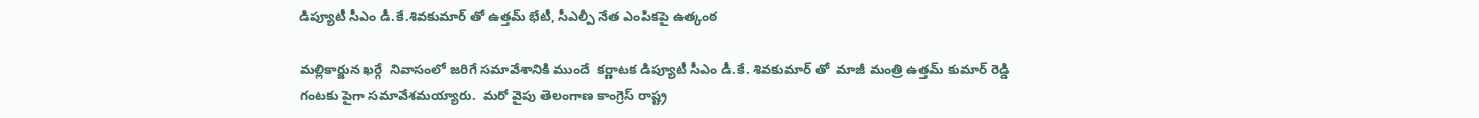డిప్యూటీ సీఎం డీ.కే.శివకుమార్ తో ఉత్తమ్ భేటీ, సీఎల్పీ నేత ఎంపికపై ఉత్కంఠ

మల్లికార్జున ఖర్గే  నివాసంలో జరిగే సమావేశానికి ముందే  కర్ణాటక డిప్యూటీ సీఎం డీ.కే. శివకుమార్ తో  మాజీ మంత్రి ఉత్తమ్ కుమార్ రెడ్డి గంటకు పైగా సమావేశమయ్యారు.  మరో వైపు తెలంగాణ కాంగ్రెస్ రాష్ట్ర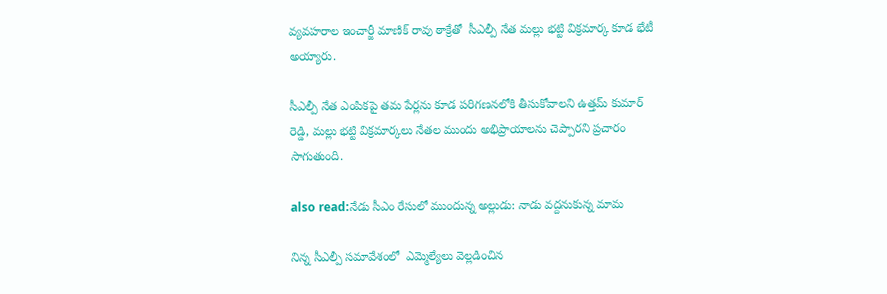వ్యవహరాల ఇంచార్జీ మాణిక్ రావు ఠాక్రేతో  సీఎల్పీ నేత మల్లు భట్టి విక్రమార్క కూడ భేటీ అయ్యారు.

సీఎల్పీ నేత ఎంపికపై తమ పేర్లను కూడ పరిగణనలోకి తీసుకోవాలని ఉత్తమ్ కుమార్ రెడ్డి, మల్లు భట్టి విక్రమార్కలు నేతల ముందు అభిప్రాయాలను చెప్పారని ప్రచారం సాగుతుంది.

also read:నేడు సీఎం రేసులో ముందున్న అల్లుడు: నాడు వద్దనుకున్న మామ

నిన్న సీఎల్పీ సమావేశంలో  ఎమ్మెల్యేలు వెల్లడించిన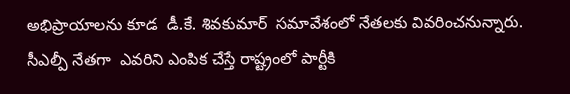అభిప్రాయాలను కూడ  డీ.కే. శివకుమార్  సమావేశంలో నేతలకు వివరించనున్నారు.  సీఎల్పీ నేతగా  ఎవరిని ఎంపిక చేస్తే రాష్ట్రంలో పార్టీకి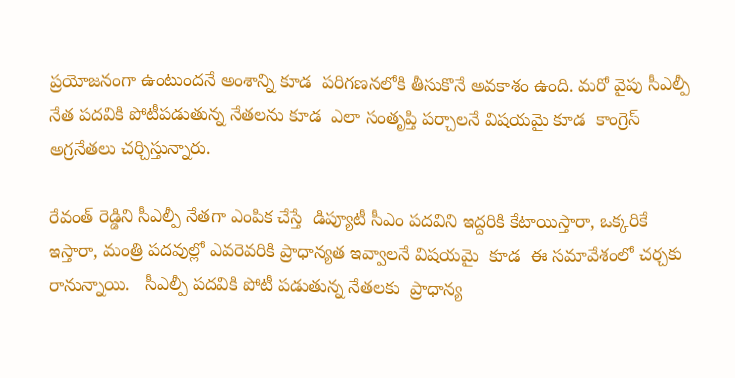ప్రయోజనంగా ఉంటుందనే అంశాన్ని కూడ  పరిగణనలోకి తీసుకొనే అవకాశం ఉంది. మరో వైపు సీఎల్పీ నేత పదవికి పోటీపడుతున్న నేతలను కూడ  ఎలా సంతృప్తి పర్చాలనే విషయమై కూడ  కాంగ్రెస్ అగ్రనేతలు చర్చిస్తున్నారు.

రేవంత్ రెడ్డిని సీఎల్పీ నేతగా ఎంపిక చేస్తే  డిప్యూటీ సీఎం పదవిని ఇద్దరికి కేటాయిస్తారా, ఒక్కరికే ఇస్తారా, మంత్రి పదవుల్లో ఎవరెవరికి ప్రాధాన్యత ఇవ్వాలనే విషయమై  కూడ  ఈ సమావేశంలో చర్చకు రానున్నాయి.   సీఎల్పీ పదవికి పోటీ పడుతున్న నేతలకు  ప్రాధాన్య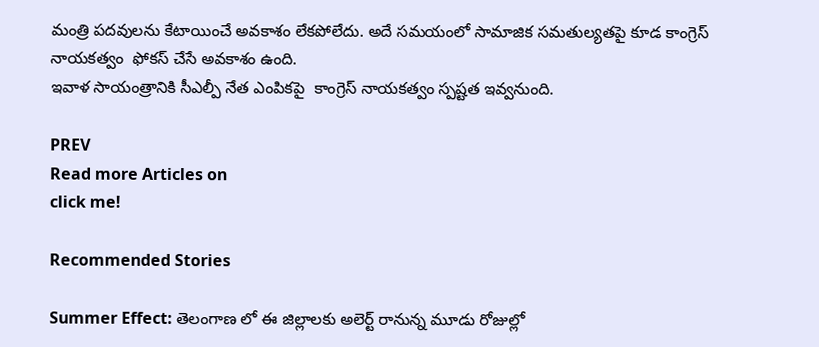మంత్రి పదవులను కేటాయించే అవకాశం లేకపోలేదు. అదే సమయంలో సామాజిక సమతుల్యతపై కూడ కాంగ్రెస్ నాయకత్వం  ఫోకస్ చేసే అవకాశం ఉంది.
ఇవాళ సాయంత్రానికి సీఎల్పీ నేత ఎంపికపై  కాంగ్రెస్ నాయకత్వం స్పష్టత ఇవ్వనుంది.

PREV
Read more Articles on
click me!

Recommended Stories

Summer Effect: తెలంగాణ లో ఈ జిల్లాలకు అలెర్ట్ రానున్న మూడు రోజుల్లో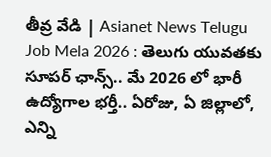తీవ్ర వేడి | Asianet News Telugu
Job Mela 2026 : తెలుగు యువతకు సూపర్ ఛాన్స్.. మే 2026 లో భారీ ఉద్యోగాల భర్తీ.. ఏరోజు, ఏ జిల్లాలో, ఎన్ని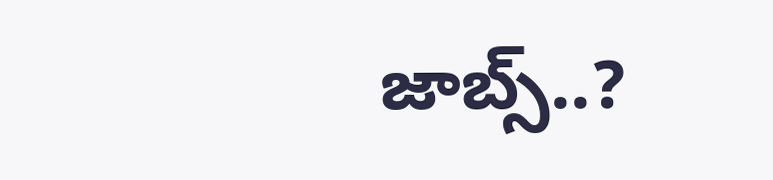జాబ్స్..?